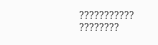??????????? ????????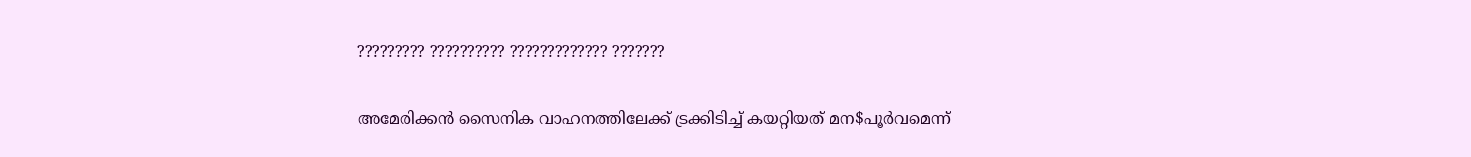????????? ?????????? ????????????? ???????

അമേരിക്കന്‍ സൈനിക വാഹനത്തിലേക്ക് ട്രക്കിടിച്ച് കയറ്റിയത് മന$പൂര്‍വമെന്ന്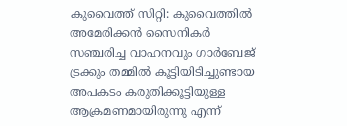കുവൈത്ത് സിറ്റി: കുവൈത്തില്‍ അമേരിക്കന്‍ സൈനികര്‍ സഞ്ചരിച്ച വാഹനവും ഗാര്‍ബേജ് ട്രക്കും തമ്മില്‍ കൂട്ടിയിടിച്ചുണ്ടായ അപകടം കരുതിക്കൂട്ടിയുള്ള ആക്രമണമായിരുന്നു എന്ന്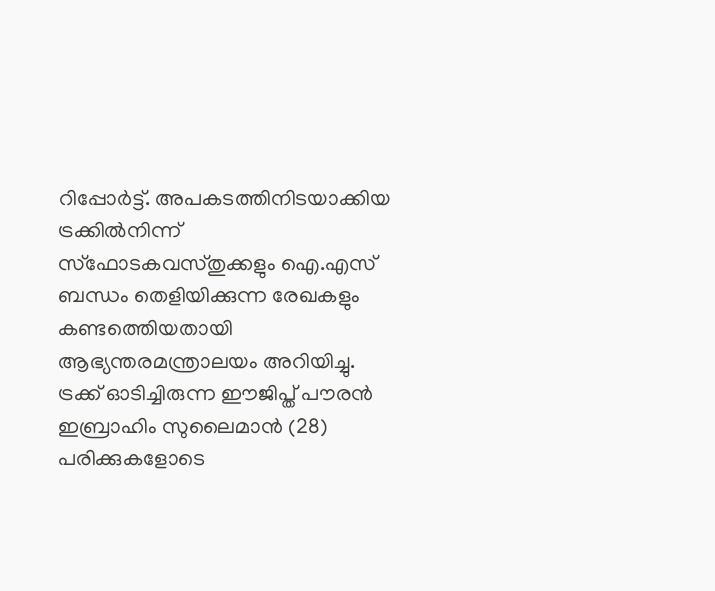റിപ്പോര്‍ട്ട്. അപകടത്തിനിടയാക്കിയ ട്രക്കില്‍നിന്ന് സ്ഫോടകവസ്തുക്കളും ഐ.എസ് ബന്ധം തെളിയിക്കുന്ന രേഖകളും കണ്ടത്തെിയതായി ആഭ്യന്തരമന്ത്രാലയം അറിയിച്ചു.
ട്രക്ക് ഓടിച്ചിരുന്ന ഈജിപ്ത് പൗരന്‍ ഇബ്രാഹിം സുലൈമാന്‍ (28) പരിക്കുകളോടെ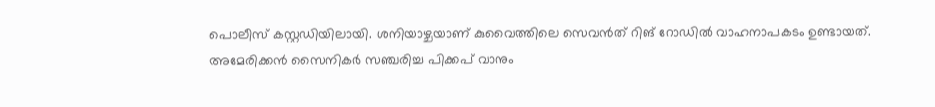പൊലീസ് കസ്റ്റഡിയിലായി. ശനിയാഴ്ചയാണ് കുവൈത്തിലെ സെവന്‍ത് റിങ് റോഡില്‍ വാഹനാപകടം ഉണ്ടായത്. അമേരിക്കന്‍ സൈനികര്‍ സഞ്ചരിച്ച പിക്കപ് വാനും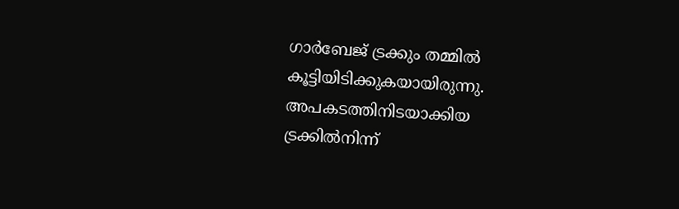ഗാര്‍ബേജ് ട്രക്കും തമ്മില്‍ കൂട്ടിയിടിക്കുകയായിരുന്നു. അപകടത്തിനിടയാക്കിയ ട്രക്കില്‍നിന്ന്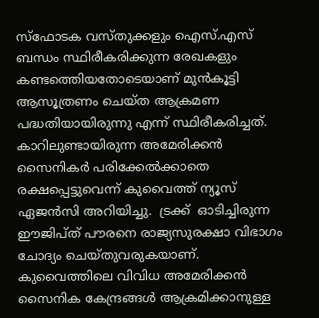സ്ഫോടക വസ്തുക്കളും ഐസ്.എസ്  ബന്ധം സ്ഥിരീകരിക്കുന്ന രേഖകളും കണ്ടത്തെിയതോടെയാണ് മുന്‍കൂട്ടി  ആസൂത്രണം ചെയ്ത ആക്രമണ പദ്ധതിയായിരുന്നു എന്ന് സ്ഥിരീകരിച്ചത്. കാറിലുണ്ടായിരുന്ന അമേരിക്കന്‍ സൈനികര്‍ പരിക്കേല്‍ക്കാതെ രക്ഷപ്പെട്ടുവെന്ന് കുവൈത്ത് ന്യൂസ് ഏജന്‍സി അറിയിച്ചു.  ട്രക്ക്  ഓടിച്ചിരുന്ന ഈജിപ്ത് പൗരനെ രാജ്യസുരക്ഷാ വിഭാഗം ചോദ്യം ചെയ്തുവരുകയാണ്.
കുവൈത്തിലെ വിവിധ അമേരിക്കന്‍ സൈനിക കേന്ദ്രങ്ങള്‍ ആക്രമിക്കാനുള്ള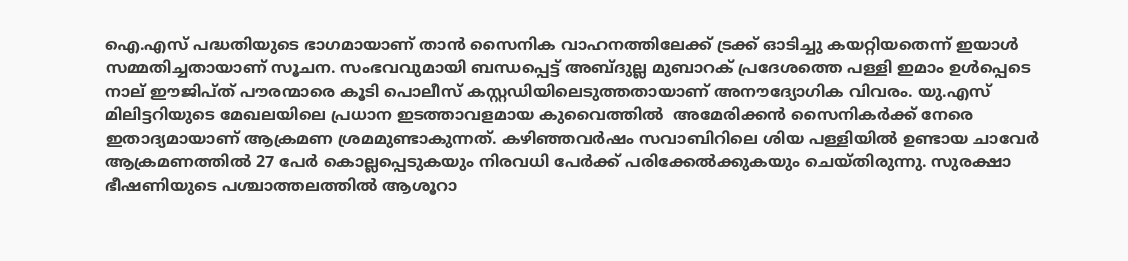ഐ.എസ് പദ്ധതിയുടെ ഭാഗമായാണ് താന്‍ സൈനിക വാഹനത്തിലേക്ക് ട്രക്ക് ഓടിച്ചു കയറ്റിയതെന്ന് ഇയാള്‍ സമ്മതിച്ചതായാണ് സൂചന. സംഭവവുമായി ബന്ധപ്പെട്ട് അബ്ദുല്ല മുബാറക് പ്രദേശത്തെ പള്ളി ഇമാം ഉള്‍പ്പെടെ നാല് ഈജിപ്ത് പൗരന്മാരെ കൂടി പൊലീസ് കസ്റ്റഡിയിലെടുത്തതായാണ് അനൗദ്യോഗിക വിവരം. യു.എസ്  മിലിട്ടറിയുടെ മേഖലയിലെ പ്രധാന ഇടത്താവളമായ കുവൈത്തില്‍  അമേരിക്കന്‍ സൈനികര്‍ക്ക് നേരെ ഇതാദ്യമായാണ് ആക്രമണ ശ്രമമുണ്ടാകുന്നത്. കഴിഞ്ഞവര്‍ഷം സവാബിറിലെ ശിയ പള്ളിയില്‍ ഉണ്ടായ ചാവേര്‍ ആക്രമണത്തില്‍ 27 പേര്‍ കൊല്ലപ്പെടുകയും നിരവധി പേര്‍ക്ക് പരിക്കേല്‍ക്കുകയും ചെയ്തിരുന്നു. സുരക്ഷാ ഭീഷണിയുടെ പശ്ചാത്തലത്തില്‍ ആശൂറാ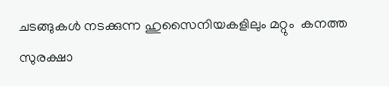ചടങ്ങുകള്‍ നടക്കുന്ന ഹുസൈനിയകളിലും മറ്റും  കനത്ത സുരക്ഷാ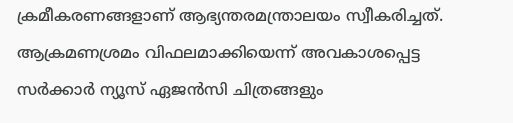ക്രമീകരണങ്ങളാണ് ആഭ്യന്തരമന്ത്രാലയം സ്വീകരിച്ചത്. ആക്രമണശ്രമം വിഫലമാക്കിയെന്ന് അവകാശപ്പെട്ട സര്‍ക്കാര്‍ ന്യൂസ് ഏജന്‍സി ചിത്രങ്ങളും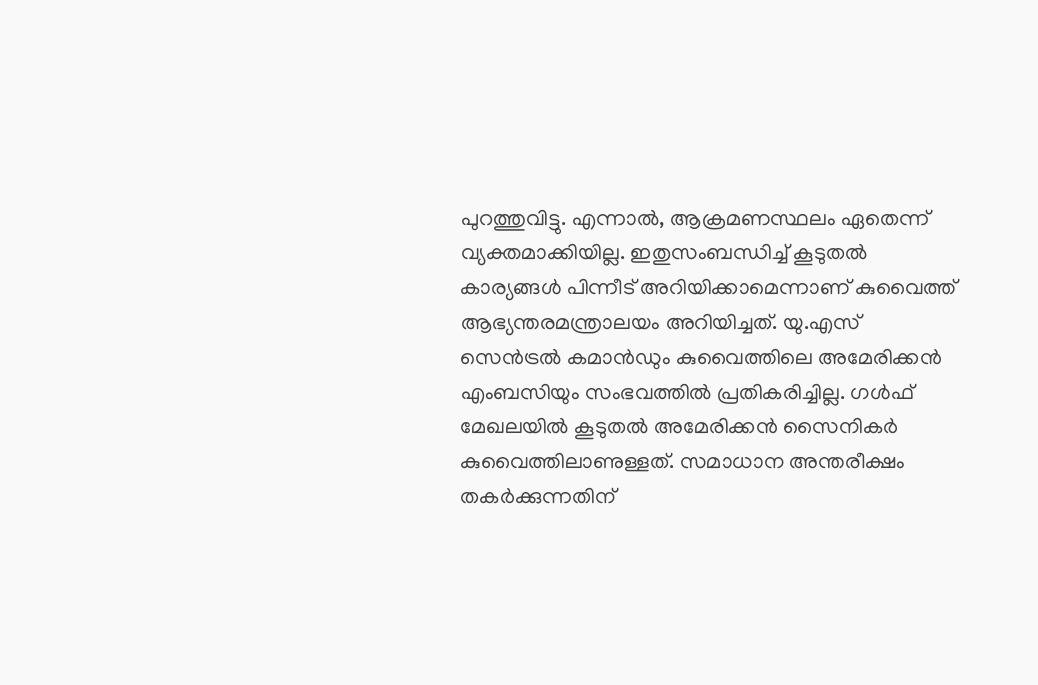പുറത്തുവിട്ടു. എന്നാല്‍, ആക്രമണസ്ഥലം ഏതെന്ന് വ്യക്തമാക്കിയില്ല. ഇതുസംബന്ധിച്ച് കൂടുതല്‍ കാര്യങ്ങള്‍ പിന്നീട് അറിയിക്കാമെന്നാണ് കുവൈത്ത് ആഭ്യന്തരമന്ത്രാലയം അറിയിച്ചത്. യു.എസ് സെന്‍ട്രല്‍ കമാന്‍ഡും കുവൈത്തിലെ അമേരിക്കന്‍ എംബസിയും സംഭവത്തില്‍ പ്രതികരിച്ചില്ല. ഗള്‍ഫ് മേഖലയില്‍ കൂടുതല്‍ അമേരിക്കന്‍ സൈനികര്‍ കുവൈത്തിലാണുള്ളത്. സമാധാന അന്തരീക്ഷം തകര്‍ക്കുന്നതിന്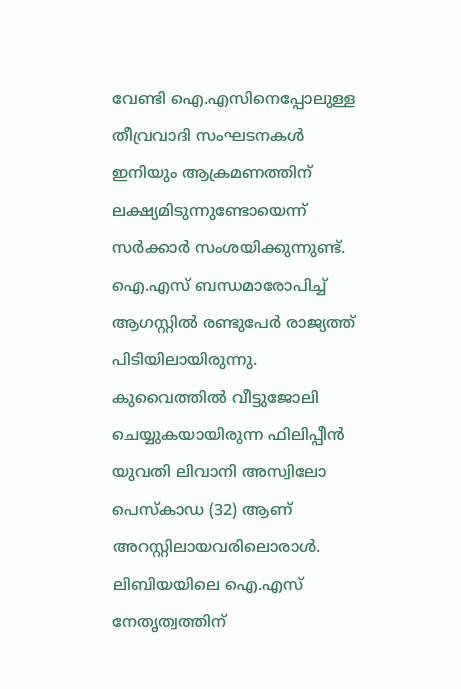വേണ്ടി ഐ.എസിനെപ്പോലുള്ള തീവ്രവാദി സംഘടനകള്‍ ഇനിയും ആക്രമണത്തിന് ലക്ഷ്യമിടുന്നുണ്ടോയെന്ന് സര്‍ക്കാര്‍ സംശയിക്കുന്നുണ്ട്.
ഐ.എസ് ബന്ധമാരോപിച്ച് ആഗസ്റ്റില്‍ രണ്ടുപേര്‍ രാജ്യത്ത് പിടിയിലായിരുന്നു. കുവൈത്തില്‍ വീട്ടുജോലി ചെയ്യുകയായിരുന്ന ഫിലിപ്പീന്‍ യുവതി ലിവാനി അസ്വിലോ പെസ്കാഡ (32) ആണ് അറസ്റ്റിലായവരിലൊരാള്‍. ലിബിയയിലെ ഐ.എസ് നേതൃത്വത്തിന്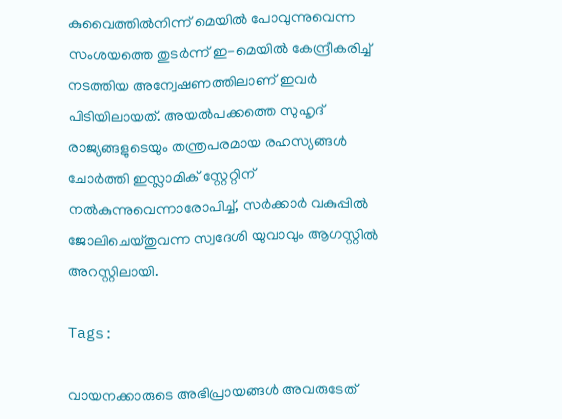കുവൈത്തില്‍നിന്ന് മെയില്‍ പോവുന്നുവെന്ന സംശയത്തെ തുടര്‍ന്ന് ഇ-മെയില്‍ കേന്ദ്രീകരിച്ച് നടത്തിയ അന്വേഷണത്തിലാണ് ഇവര്‍ പിടിയിലായത്. അയല്‍പക്കത്തെ സുഹൃദ് രാജ്യങ്ങളുടെയും തന്ത്രപരമായ രഹസ്യങ്ങള്‍ ചോര്‍ത്തി ഇസ്ലാമിക് സ്റ്റേറ്റിന് നല്‍കുന്നുവെന്നാരോപിച്ച്, സര്‍ക്കാര്‍ വകുപ്പില്‍ ജോലിചെയ്തുവന്ന സ്വദേശി യുവാവും ആഗസ്റ്റില്‍ അറസ്റ്റിലായി.

Tags:

വായനക്കാരുടെ അഭിപ്രായങ്ങള്‍ അവരുടേത്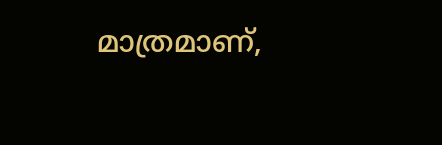മാത്രമാണ്,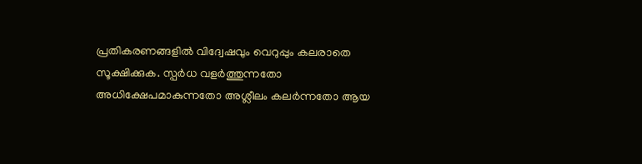പ്രതികരണങ്ങളിൽ വിദ്വേഷവും വെറുപ്പും കലരാതെ സൂക്ഷിക്കുക. സ്പർധ വളർത്തുന്നതോ അധിക്ഷേപമാകുന്നതോ അശ്ലീലം കലർന്നതോ ആയ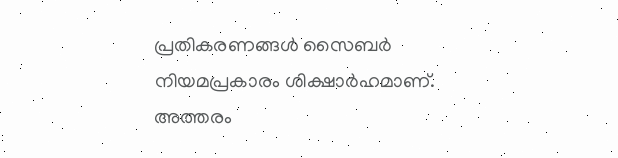പ്രതികരണങ്ങൾ സൈബർ നിയമപ്രകാരം ശിക്ഷാർഹമാണ്. അത്തരം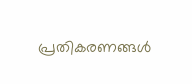പ്രതികരണങ്ങൾ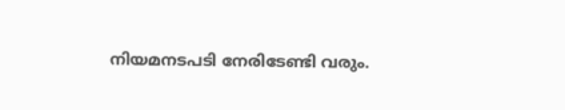നിയമനടപടി നേരിടേണ്ടി വരും.